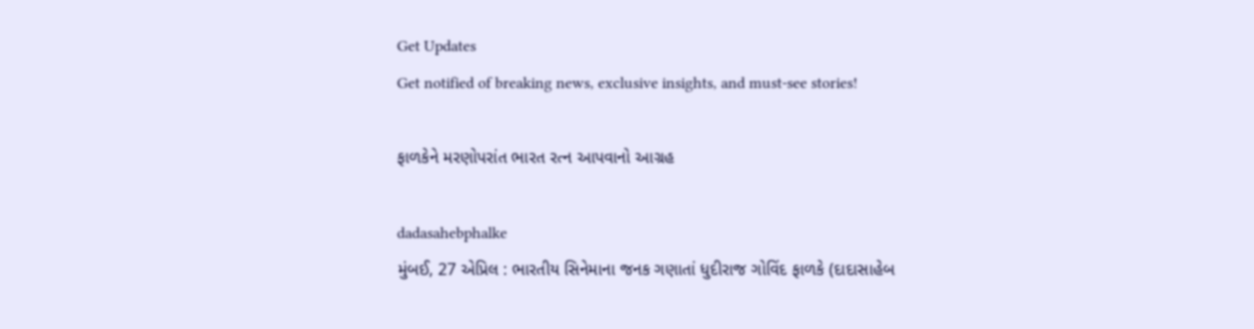Get Updates
Get notified of breaking news, exclusive insights, and must-see stories!

ફાળકેને મરણોપરાંત ભારત રત્ન આપવાનો આગ્રહ

dadasahebphalke
મુંબઈ, 27 એપ્રિલ : ભારતીય સિનેમાના જનક ગણાતાં ધુદીરાજ ગોવિંદ ફાળકે (દાદાસાહેબ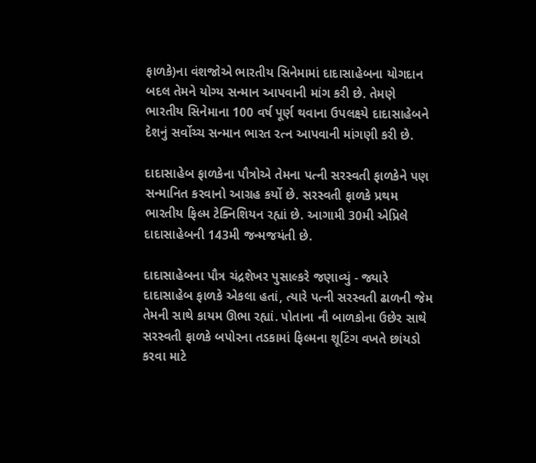ફાળકે)ના વંશજોએ ભારતીય સિનેમામાં દાદાસાહેબના યોગદાન બદલ તેમને યોગ્ય સન્માન આપવાની માંગ કરી છે. તેમણે ભારતીય સિનેમાના 100 વર્ષ પૂર્ણ થવાના ઉપલક્ષ્યે દાદાસાહેબને દેશનું સર્વોચ્ચ સન્માન ભારત રત્ન આપવાની માંગણી કરી છે.

દાદાસાહેબ ફાળકેના પૌત્રોએ તેમના પત્ની સરસ્વતી ફાળકેને પણ સન્માનિત કરવાનો આગ્રહ કર્યો છે. સરસ્વતી ફાળકે પ્રથમ ભારતીય ફિલ્મ ટેક્નિશિયન રહ્યાં છે. આગામી 30મી એપ્રિલે દાદાસાહેબની 143મી જન્મજયંતી છે.

દાદાસાહેબના પૌત્ર ચંદ્રશેખર પુસાલ્કરે જણાવ્યું - જ્યારે દાદાસાહેબ ફાળકે એકલા હતાં, ત્યારે પત્ની સરસ્વતી ઢાળની જેમ તેમની સાથે કાયમ ઊભા રહ્યાં. પોતાના નૌ બાળકોના ઉછેર સાથે સરસ્વતી ફાળકે બપોરના તડકામાં ફિલ્મના શૂટિંગ વખતે છાંયડો કરવા માટે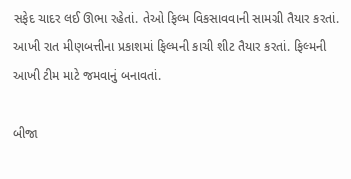સફેદ ચાદર લઈ ઊભા રહેતાં. તેઓ ફિલ્મ વિકસાવવાની સામગ્રી તૈયાર કરતાં. આખી રાત મીણબત્તીના પ્રકાશમાં ફિલ્મની કાચી શીટ તૈયાર કરતાં. ફિલ્મની આખી ટીમ માટે જમવાનું બનાવતાં.

બીજા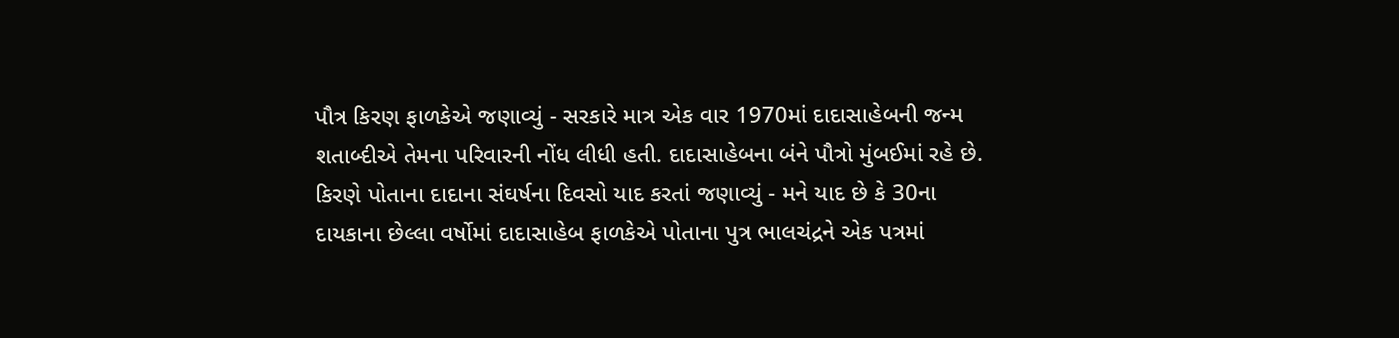પૌત્ર કિરણ ફાળકેએ જણાવ્યું - સરકારે માત્ર એક વાર 1970માં દાદાસાહેબની જન્મ શતાબ્દીએ તેમના પરિવારની નોંધ લીધી હતી. દાદાસાહેબના બંને પૌત્રો મુંબઈમાં રહે છે. કિરણે પોતાના દાદાના સંઘર્ષના દિવસો યાદ કરતાં જણાવ્યું - મને યાદ છે કે 30ના દાયકાના છેલ્લા વર્ષોમાં દાદાસાહેબ ફાળકેએ પોતાના પુત્ર ભાલચંદ્રને એક પત્રમાં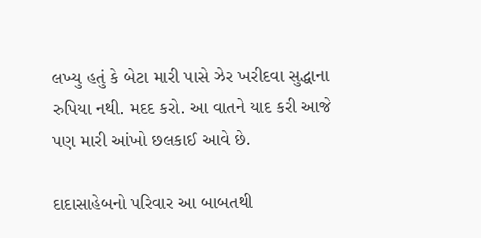લખ્યુ હતું કે બેટા મારી પાસે ઝેર ખરીદવા સુદ્ધાના રુપિયા નથી. મદદ કરો. આ વાતને યાદ કરી આજે પણ મારી આંખો છલકાઈ આવે છે.

દાદાસાહેબનો પરિવાર આ બાબતથી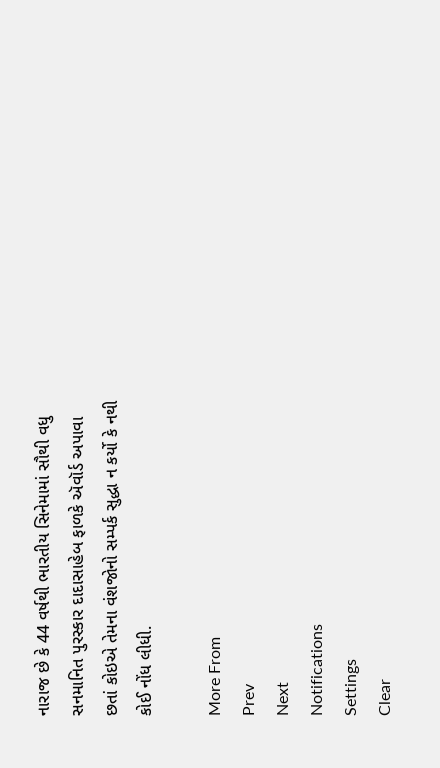નારાજ છે કે 44 વર્ષથી ભારતીય સિનેમામાં સૌથી વધુ સનમાનિત પુરસ્કાર દાદાસાહેબ ફાળકે ઍવૉર્ડ અપાવા છતાં કોઇએ તેમના વંશજોનો સમ્પર્ક સુદ્ધા ન કર્યો કે નથી કોઈ નોંધ લીધી.

More From
Prev
Next
Notifications
Settings
Clear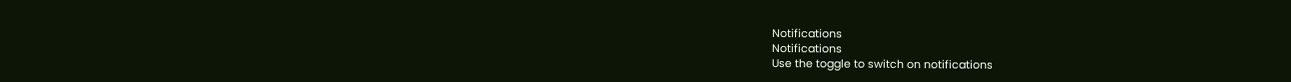Notifications
Notifications
Use the toggle to switch on notifications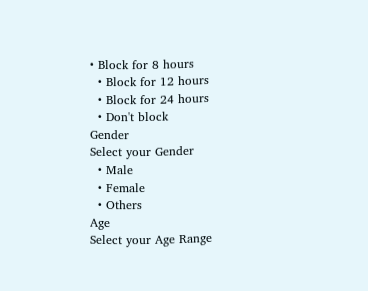• Block for 8 hours
  • Block for 12 hours
  • Block for 24 hours
  • Don't block
Gender
Select your Gender
  • Male
  • Female
  • Others
Age
Select your Age Range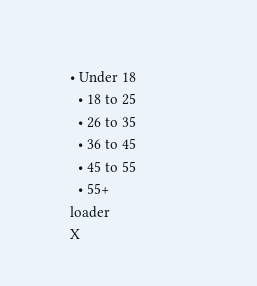• Under 18
  • 18 to 25
  • 26 to 35
  • 36 to 45
  • 45 to 55
  • 55+
loader
X